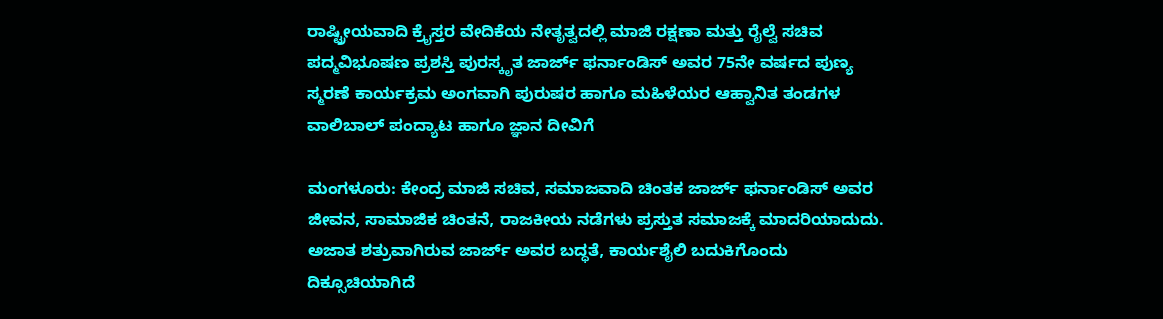ರಾಷ್ಟ್ರೀಯವಾದಿ ಕ್ರೈಸ್ತರ ವೇದಿಕೆಯ ನೇತೃತ್ವದಲ್ಲಿ ಮಾಜಿ ರಕ್ಷಣಾ ಮತ್ತು ರೈಲ್ವೆ ಸಚಿವ ಪದ್ಮವಿಭೂಷಣ ಪ್ರಶಸ್ತಿ ಪುರಸ್ಕೃತ ಜಾರ್ಜ್‌ ಫರ್ನಾಂಡಿಸ್‌ ಅವರ 75ನೇ ವರ್ಷದ ಪುಣ್ಯ ಸ್ಮರಣೆ ಕಾರ್ಯಕ್ರಮ ಅಂಗವಾಗಿ ಪುರುಷರ ಹಾಗೂ ಮಹಿಳೆಯರ ಆಹ್ವಾನಿತ ತಂಡಗಳ ವಾಲಿಬಾಲ್‌ ಪಂದ್ಯಾಟ ಹಾಗೂ ಜ್ಞಾನ ದೀವಿಗೆ

ಮಂಗಳೂರು: ಕೇಂದ್ರ ಮಾಜಿ ಸಚಿವ, ಸಮಾಜವಾದಿ ಚಿಂತಕ ಜಾರ್ಜ್‌ ಫರ್ನಾಂಡಿಸ್‌ ಅವರ ಜೀವನ, ಸಾಮಾಜಿಕ ಚಿಂತನೆ, ರಾಜಕೀಯ ನಡೆಗಳು ಪ್ರಸ್ತುತ ಸಮಾಜಕ್ಕೆ ಮಾದರಿಯಾದುದು. ಅಜಾತ ಶತ್ರುವಾಗಿರುವ ಜಾರ್ಜ್‌ ಅವರ ಬದ್ಧತೆ, ಕಾರ್ಯಶೈಲಿ ಬದುಕಿಗೊಂದು ದಿಕ್ಸೂಚಿಯಾಗಿದೆ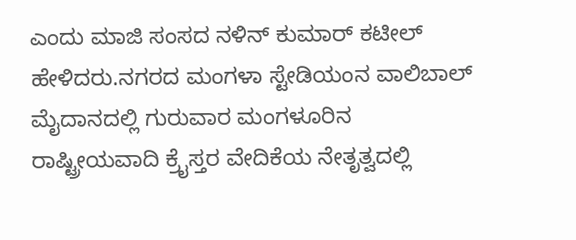ಎಂದು ಮಾಜಿ ಸಂಸದ ನಳಿನ್‌ ಕುಮಾರ್‌ ಕಟೀಲ್‌ ಹೇಳಿದರು.ನಗರದ ಮಂಗಳಾ ಸ್ಟೇಡಿಯಂನ ವಾಲಿಬಾಲ್‌ ಮೈದಾನದಲ್ಲಿ ಗುರುವಾರ ಮಂಗಳೂರಿನ ರಾಷ್ಟ್ರೀಯವಾದಿ ಕ್ರೈಸ್ತರ ವೇದಿಕೆಯ ನೇತೃತ್ವದಲ್ಲಿ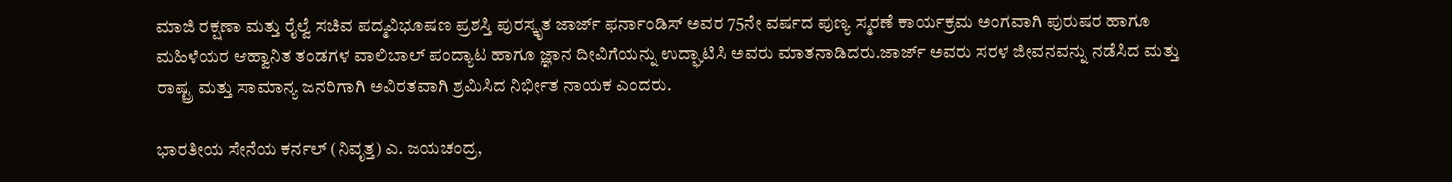ಮಾಜಿ ರಕ್ಷಣಾ ಮತ್ತು ರೈಲ್ವೆ ಸಚಿವ ಪದ್ಮವಿಭೂಷಣ ಪ್ರಶಸ್ತಿ ಪುರಸ್ಕೃತ ಜಾರ್ಜ್‌ ಫರ್ನಾಂಡಿಸ್‌ ಅವರ 75ನೇ ವರ್ಷದ ಪುಣ್ಯ ಸ್ಮರಣೆ ಕಾರ್ಯಕ್ರಮ ಅಂಗವಾಗಿ ಪುರುಷರ ಹಾಗೂ ಮಹಿಳೆಯರ ಆಹ್ವಾನಿತ ತಂಡಗಳ ವಾಲಿಬಾಲ್‌ ಪಂದ್ಯಾಟ ಹಾಗೂ ಜ್ಞಾನ ದೀವಿಗೆಯನ್ನು ಉದ್ಘಾಟಿಸಿ ಅವರು ಮಾತನಾಡಿದರು.ಜಾರ್ಜ್‌ ಅವರು ಸರಳ ಜೀವನವನ್ನು ನಡೆಸಿದ ಮತ್ತು ರಾಷ್ಟ್ರ ಮತ್ತು ಸಾಮಾನ್ಯ ಜನರಿಗಾಗಿ ಅವಿರತವಾಗಿ ಶ್ರಮಿಸಿದ ನಿರ್ಭೀತ ನಾಯಕ ಎಂದರು.

ಭಾರತೀಯ ಸೇನೆಯ ಕರ್ನಲ್‌ (ನಿವೃತ್ತ) ಎ. ಜಯಚಂದ್ರ,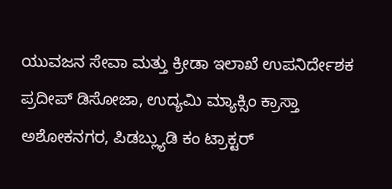ಯುವಜನ ಸೇವಾ ಮತ್ತು ಕ್ರೀಡಾ ಇಲಾಖೆ ಉಪನಿರ್ದೇಶಕ ಪ್ರದೀಪ್‌ ಡಿಸೋಜಾ, ಉದ್ಯಮಿ ಮ್ಯಾಕ್ಸಿಂ ಕ್ರಾಸ್ತಾ ಅಶೋಕನಗರ, ಪಿಡಬ್ಲ್ಯುಡಿ ಕಂ ಟ್ರಾಕ್ಟರ್‌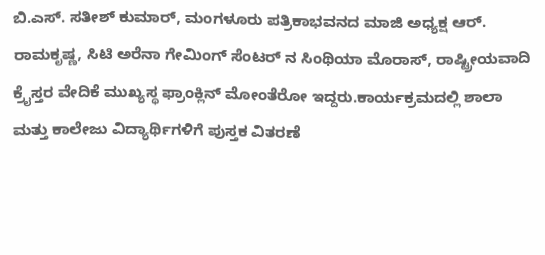ಬಿ.ಎಸ್‌. ಸತೀಶ್‌ ಕುಮಾರ್‌, ಮಂಗಳೂರು ಪತ್ರಿಕಾಭವನದ ಮಾಜಿ ಅಧ್ಯಕ್ಷ ಆರ್‌. ರಾಮಕೃಷ್ಣ, ಸಿಟಿ ಅರೆನಾ ಗೇಮಿಂಗ್‌ ಸೆಂಟರ್‌ ನ ಸಿಂಥಿಯಾ ಮೊರಾಸ್‌, ರಾಷ್ಟ್ರೀಯವಾದಿ ಕ್ರೈಸ್ತರ ವೇದಿಕೆ ಮುಖ್ಯಸ್ಥ ಫ್ರಾಂಕ್ಲಿನ್‌ ಮೋಂತೆರೋ ಇದ್ದರು.ಕಾರ್ಯಕ್ರಮದಲ್ಲಿ ಶಾಲಾ ಮತ್ತು ಕಾಲೇಜು ವಿದ್ಯಾರ್ಥಿಗಳಿಗೆ ಪುಸ್ತಕ ವಿತರಣೆ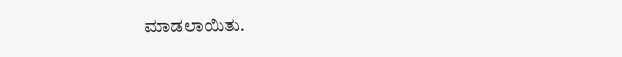ಮಾಡಲಾಯಿತು.